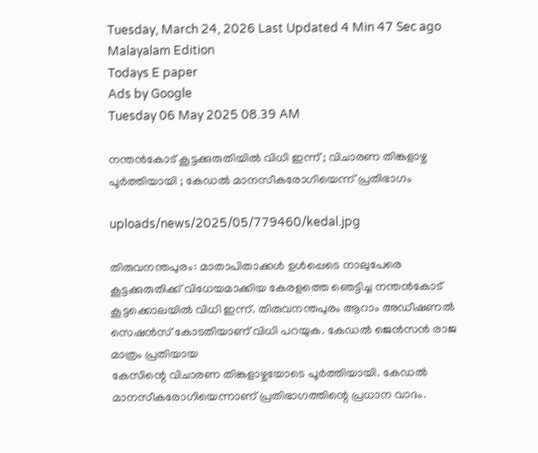Tuesday, March 24, 2026 Last Updated 4 Min 47 Sec ago Malayalam Edition
Todays E paper
Ads by Google
Tuesday 06 May 2025 08.39 AM

നന്തന്‍കോട് കൂട്ടക്കുരുതിയില്‍ വിധി ഇന്ന് ; വിചാരണ തിങ്കളാഴ്ച പൂര്‍ത്തിയായി ; കേഡല്‍ മാനസീകരോഗിയെന്ന് പ്രതിഭാഗം

uploads/news/2025/05/779460/kedal.jpg

തിരുവനന്തപുരം: മാതാപിതാക്കള്‍ ഉള്‍പ്പെടെ നാലുപേരെ കൂട്ടക്കുരുതിക്ക് വിധേയമാക്കിയ കേരളത്തെ ഞെട്ടിച്ച നന്തന്‍കോട് കൂട്ടക്കൊലയില്‍ വിധി ഇന്ന്. തിരുവനന്തപുരം ആറാം അഡീഷണല്‍ സെഷന്‍സ് കോടതിയാണ് വിധി പറയുക. കേഡല്‍ ജെന്‍സന്‍ രാജ മാത്രം പ്രതിയായ
കേസിന്റെ വിചാരണ തിങ്കളാഴ്ചയോടെ പൂര്‍ത്തിയായി. കേഡല്‍ മാനസീകരോഗിയെന്നാണ് പ്രതിഭാഗത്തിന്റെ പ്രധാന വാദം.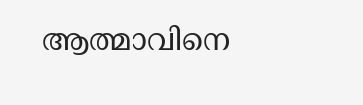ആത്മാവിനെ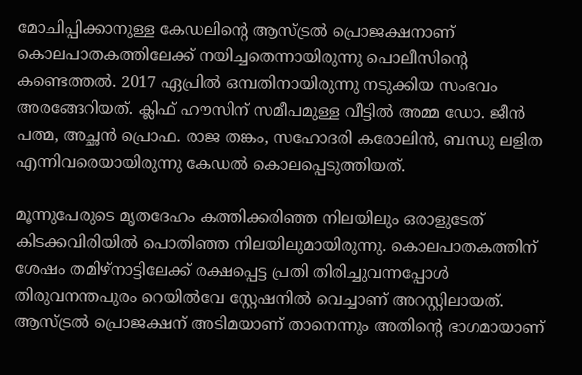മോചിപ്പിക്കാനുള്ള കേഡലിന്റെ ആസ്ട്രല്‍ പ്രൊജക്ഷനാണ് കൊലപാതകത്തിലേക്ക് നയിച്ചതെന്നായിരുന്നു പൊലീസിന്റെ കണ്ടെത്തല്‍. 2017 ഏപ്രില്‍ ഒമ്പതിനായിരുന്നു നടുക്കിയ സംഭവം അരങ്ങേറിയത്. ക്ലിഫ് ഹൗസിന് സമീപമുള്ള വീട്ടില്‍ അമ്മ ഡോ. ജീന്‍ പത്മ, അച്ഛന്‍ പ്രൊഫ. രാജ തങ്കം, സഹോദരി കരോലിന്‍, ബന്ധു ലളിത എന്നിവരെയായിരുന്നു കേഡല്‍ കൊലപ്പെടുത്തിയത്.

മൂന്നുപേരുടെ മൃതദേഹം കത്തിക്കരിഞ്ഞ നിലയിലും ഒരാളുടേത് കിടക്കവിരിയില്‍ പൊതിഞ്ഞ നിലയിലുമായിരുന്നു. കൊലപാതകത്തിന് ശേഷം തമിഴ്നാട്ടിലേക്ക് രക്ഷപ്പെട്ട പ്രതി തിരിച്ചുവന്നപ്പോള്‍ തിരുവനന്തപുരം റെയില്‍വേ സ്റ്റേഷനില്‍ വെച്ചാണ് അറസ്റ്റിലായത്. ആസ്ട്രല്‍ പ്രൊജക്ഷന് അടിമയാണ് താനെന്നും അതിന്റെ ഭാഗമായാണ്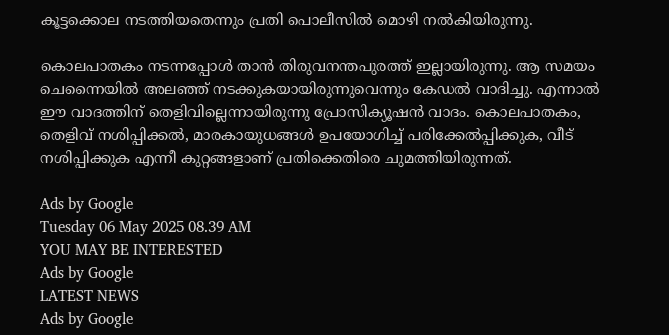കൂട്ടക്കൊല നടത്തിയതെന്നും പ്രതി പൊലീസില്‍ മൊഴി നല്‍കിയിരുന്നു.

കൊലപാതകം നടന്നപ്പോള്‍ താന്‍ തിരുവനന്തപുരത്ത് ഇല്ലായിരുന്നു. ആ സമയം ചെന്നൈയില്‍ അലഞ്ഞ് നടക്കുകയായിരുന്നുവെന്നും കേഡല്‍ വാദിച്ചു. എന്നാല്‍ ഈ വാദത്തിന് തെളിവില്ലെന്നായിരുന്നു പ്രോസിക്യൂഷന്‍ വാദം. കൊലപാതകം, തെളിവ് നശിപ്പിക്കല്‍, മാരകായുധങ്ങള്‍ ഉപയോഗിച്ച് പരിക്കേല്‍പ്പിക്കുക, വീട് നശിപ്പിക്കുക എന്നീ കുറ്റങ്ങളാണ് പ്രതിക്കെതിരെ ചുമത്തിയിരുന്നത്.

Ads by Google
Tuesday 06 May 2025 08.39 AM
YOU MAY BE INTERESTED
Ads by Google
LATEST NEWS
Ads by Google